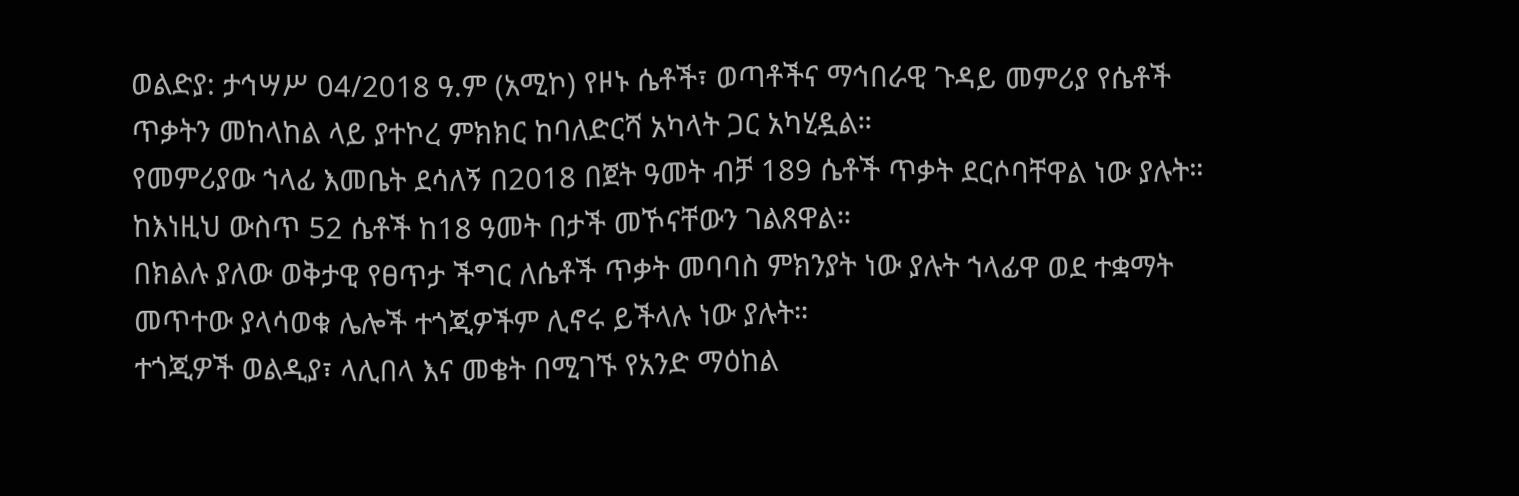ወልድያ: ታኅሣሥ 04/2018 ዓ.ም (አሚኮ) የዞኑ ሴቶች፣ ወጣቶችና ማኅበራዊ ጉዳይ መምሪያ የሴቶች ጥቃትን መከላከል ላይ ያተኮረ ምክክር ከባለድርሻ አካላት ጋር አካሂዷል።
የመምሪያው ኀላፊ እመቤት ደሳለኝ በ2018 በጀት ዓመት ብቻ 189 ሴቶች ጥቃት ደርሶባቸዋል ነው ያሉት።
ከእነዚህ ውስጥ 52 ሴቶች ከ18 ዓመት በታች መኾናቸውን ገልጸዋል።
በክልሉ ያለው ወቅታዊ የፀጥታ ችግር ለሴቶች ጥቃት መባባስ ምክንያት ነው ያሉት ኀላፊዋ ወደ ተቋማት መጥተው ያላሳወቁ ሌሎች ተጎጂዎችም ሊኖሩ ይችላሉ ነው ያሉት።
ተጎጂዎች ወልዲያ፣ ላሊበላ እና መቄት በሚገኙ የአንድ ማዕከል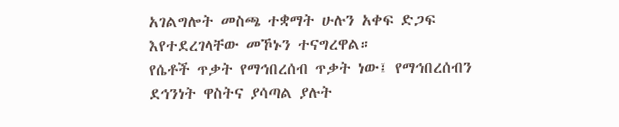አገልግሎት መስጫ ተቋማት ሁሉን አቀፍ ድጋፍ እየተደረገላቸው መኾኑን ተናግረዋል።
የሴቶች ጥቃት የማኅበረሰብ ጥቃት ነው፤ የማኅበረሰብን ደኅንነት ዋስትና ያሳጣል ያሉት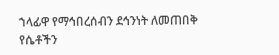ኀላፊዋ የማኅበረሰብን ደኅንነት ለመጠበቅ የሴቶችን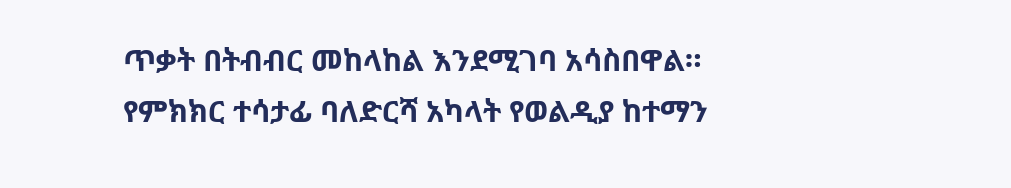ጥቃት በትብብር መከላከል እንደሚገባ አሳስበዋል።
የምክክር ተሳታፊ ባለድርሻ አካላት የወልዲያ ከተማን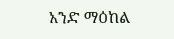አንድ ማዕከል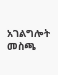አገልግሎት መስጫ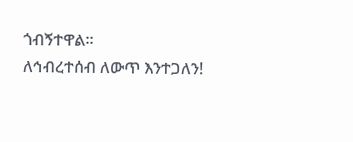ጎብኝተዋል።
ለኅብረተሰብ ለውጥ እንተጋለን!